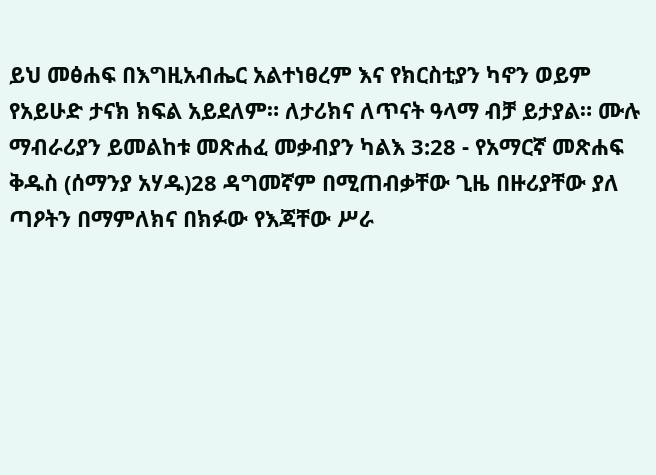ይህ መፅሐፍ በእግዚአብሔር አልተነፀረም እና የክርስቲያን ካኖን ወይም የአይሁድ ታናክ ክፍል አይደለም። ለታሪክና ለጥናት ዓላማ ብቻ ይታያል። ሙሉ ማብራሪያን ይመልከቱ መጽሐፈ መቃብያን ካልእ 3:28 - የአማርኛ መጽሐፍ ቅዱስ (ሰማንያ አሃዱ)28 ዳግመኛም በሚጠብቃቸው ጊዜ በዙሪያቸው ያለ ጣዖትን በማምለክና በክፉው የእጃቸው ሥራ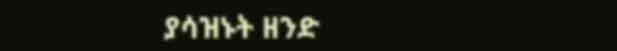ያሳዝኑት ዘንድ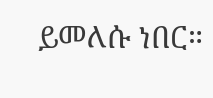ይመለሱ ነበር።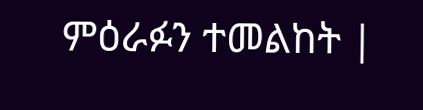ምዕራፉን ተመልከት |